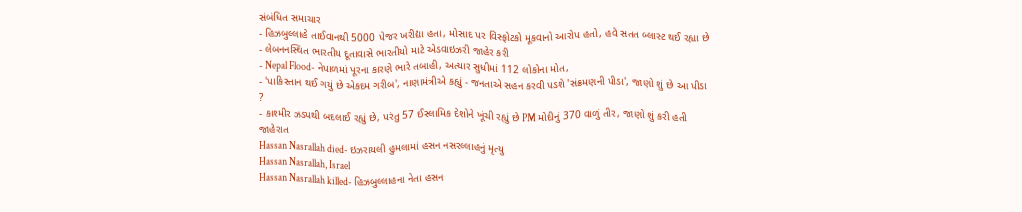સંબંધિત સમાચાર
- હિઝબુલ્લાહે તાઈવાનથી 5000 પેજર ખરીદ્યા હતા, મોસાદ પર વિસ્ફોટકો મૂકવાનો આરોપ હતો, હવે સતત બ્લાસ્ટ થઈ રહ્યા છે
- લેબનનસ્થિત ભારતીય દૂતાવાસે ભારતીયો માટે એડવાઇઝરી જાહેર કરી
- Nepal Flood- નેપાળમાં પૂરના કારણે ભારે તબાહી, અત્યાર સુધીમાં 112 લોકોના મોત,
- 'પાકિસ્તાન થઈ ગયું છે એકદમ ગરીબ', નાણામંત્રીએ કહ્યું - જનતાએ સહન કરવી પડશે 'સંક્રમણની પીડા', જાણો શું છે આ પીડા ?
- કાશ્મીર ઝડપથી બદલાઈ રહ્યું છે, પરંતુ 57 ઈસ્લામિક દેશોને ખૂંચી રહ્યું છે PM મોદીનું 370 વાળું તીર, જાણો શું કરી હતી જાહેરાત
Hassan Nasrallah died- ઇઝરાયલી હુમલામાં હસન નસરલ્લાહનું મૃત્યુ
Hassan Nasrallah, Israel
Hassan Nasrallah killed- હિઝબુલ્લાહના નેતા હસન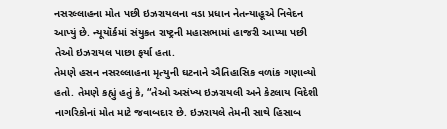નસરલ્લાહના મોત પછી ઇઝરાયલના વડા પ્રધાન નેતન્યાહૂએ નિવેદન આપ્યું છે. ન્યૂયૉર્કમાં સંયુકત રાષ્ટ્રની મહાસભામાં હાજરી આપ્યા પછી તેઓ ઇઝરાયલ પાછા ફર્યા હતા.
તેમણે હસન નસરલ્લાહના મૃત્યુની ઘટનાને ઐતિહાસિક વળાંક ગણાવ્યો હતો. તેમણે કહ્યું હતું કે, “તેઓ અસંખ્ય ઇઝરાયલી અને કેટલાય વિદેશી નાગરિકોનાં મોત માટે જવાબદાર છે. ઇઝરાયલે તેમની સાથે હિસાબ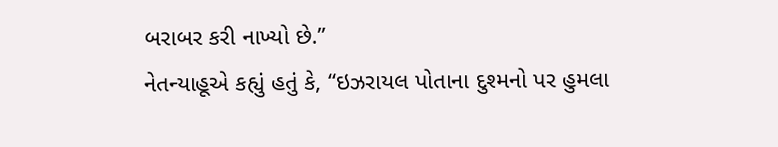બરાબર કરી નાખ્યો છે.”
નેતન્યાહૂએ કહ્યું હતું કે, “ઇઝરાયલ પોતાના દુશ્મનો પર હુમલા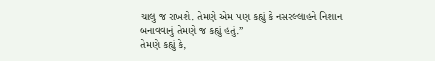ચાલુ જ રાખશે. તેમણે એમ પણ કહ્યું કે નસરલ્લાહને નિશાન બનાવવાનું તેમણે જ કહ્યું હતું.”
તેમણે કહ્યું કે,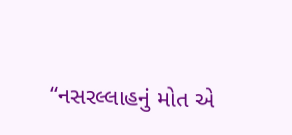“નસરલ્લાહનું મોત એ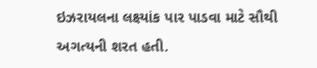ઇઝરાયલના લક્ષ્યાંક પાર પાડવા માટે સૌથી અગત્યની શરત હતી.